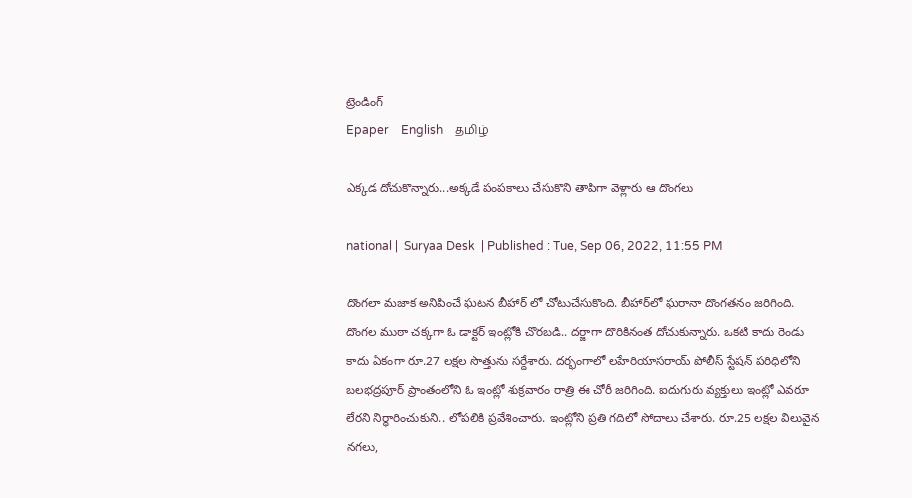ట్రెండింగ్
Epaper    English    தமிழ்

ఎక్కడ దోచుకొన్నారు...అక్కడే పంపకాలు చేసుకొని తాపిగా వెళ్లారు ఆ దొంగలు

national |  Suryaa Desk  | Published : Tue, Sep 06, 2022, 11:55 PM

దొంగలా మజాక అనిపించే ఘటన బీహార్ లో చోటుచేసుకొంది. బీహార్‌లో ఘరానా దొంగతనం జరిగింది. దొంగల ముఠా చక్కగా ఓ డాక్టర్ ఇంట్లోకి చొరబడి.. దర్జాగా దొరికినంత దోచుకున్నారు. ఒకటి కాదు రెండు కాదు ఏకంగా రూ.27 లక్షల సొత్తును సర్దేశారు. దర్భంగాలో లహేరియాసరాయ్ పోలీస్ స్టేషన్ పరిధిలోని బలభద్రపూర్ ప్రాంతంలోని ఓ ఇంట్లో శుక్రవారం రాత్రి ఈ చోరీ జరిగింది. ఐదుగురు వ్యక్తులు ఇంట్లో ఎవరూ లేరని నిర్ధారించుకుని.. లోపలికి ప్రవేశించారు. ఇంట్లోని ప్రతి గదిలో సోదాలు చేశారు. రూ.25 లక్షల విలువైన నగలు,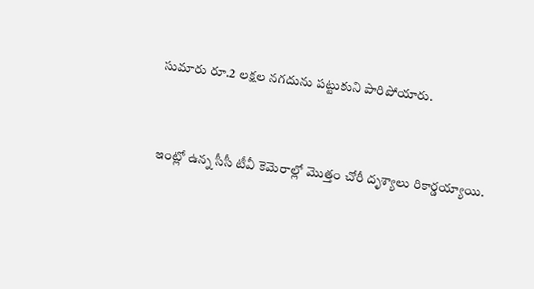సుమారు రూ.2 లక్షల నగదును పట్టుకుని పారిపోయారు.


ఇంట్లో ఉన్న సీసీ టీవీ కెమెరాల్లో మొత్తం చోరీ దృశ్యాలు రికార్డయ్యాయి.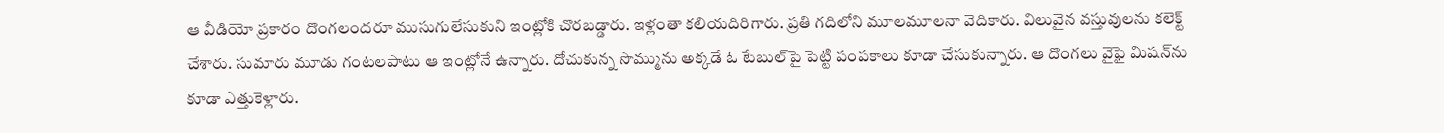ఆ వీడియో ప్రకారం దొంగలందరూ ముసుగులేసుకుని ఇంట్లోకి చొరబడ్డారు. ఇళ్లంతా కలియదిరిగారు. ప్రతి గదిలోని మూలమూలనా వెదికారు. విలువైన వస్తువులను కలెక్ట్ చేశారు. సుమారు మూడు గంటలపాటు ఆ ఇంట్లోనే ఉన్నారు. దోచుకున్న సొమ్మును అక్కడే ఓ టేబుల్‌పై పెట్టి పంపకాలు కూడా చేసుకున్నారు. ఆ దొంగలు వైఫై మిషన్‌ను కూడా ఎత్తుకెళ్లారు.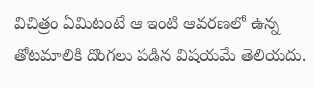విచిత్రం ఏమిటంటే ఆ ఇంటి ఆవరణలో ఉన్న తోటమాలికి దొంగలు పడిన విషయమే తెలియదు.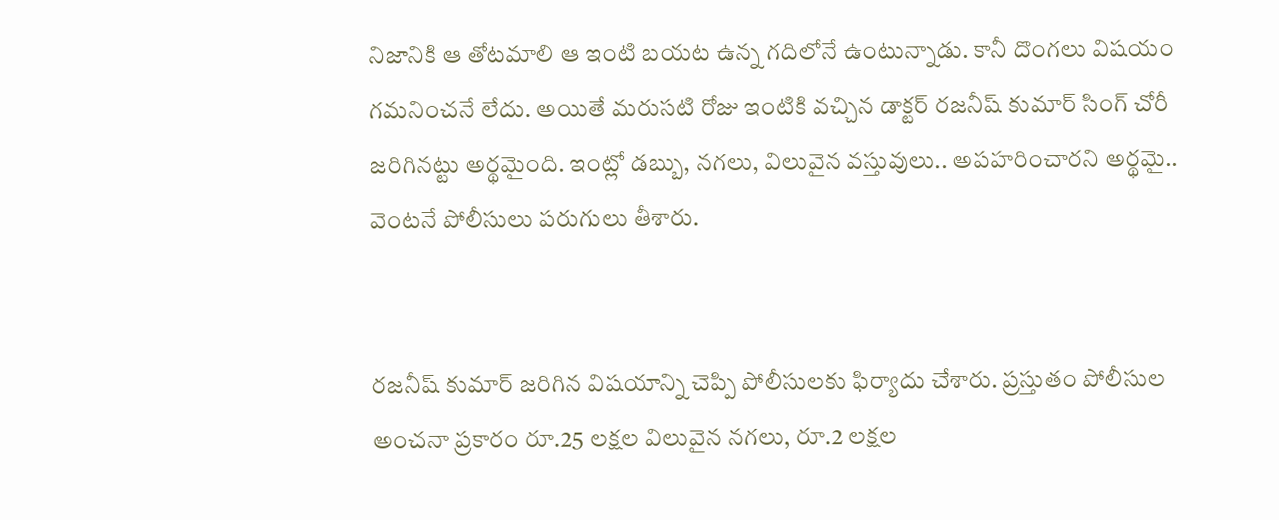నిజానికి ఆ తోటమాలి ఆ ఇంటి బయట ఉన్న గదిలోనే ఉంటున్నాడు. కానీ దొంగలు విషయం గమనించనే లేదు. అయితే మరుసటి రోజు ఇంటికి వచ్చిన డాక్టర్ రజనీష్ కుమార్ సింగ్ చోరీ జరిగినట్టు అర్థమైంది. ఇంట్లో డబ్బు, నగలు, విలువైన వస్తువులు.. అపహరించారని అర్థమై.. వెంటనే పోలీసులు పరుగులు తీశారు.


రజనీష్ కుమార్ జరిగిన విషయాన్ని చెప్పి పోలీసులకు ఫిర్యాదు చేశారు. ప్రస్తుతం పోలీసుల అంచనా ప్రకారం రూ.25 లక్షల విలువైన నగలు, రూ.2 లక్షల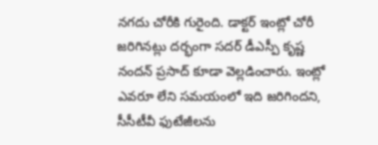నగదు చోరీకి గురైంది. డాక్టర్ ఇంట్లో చోరీ జరిగినట్లు దర్భంగా సదర్ డీఎస్పీ కృష్ణ నందన్ ప్రసాద్ కూడా వెల్లడించారు. ఇంట్లో ఎవరూ లేని సమయంలో ఇది జరిగిందని, సీసీటీవీ ఫుటేజీలను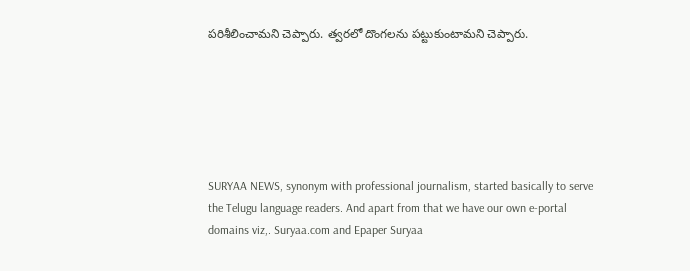పరిశీలించామని చెప్పారు. త్వరలో దొంగలను పట్టుకుంటామని చెప్పారు.






SURYAA NEWS, synonym with professional journalism, started basically to serve the Telugu language readers. And apart from that we have our own e-portal domains viz,. Suryaa.com and Epaper Suryaa